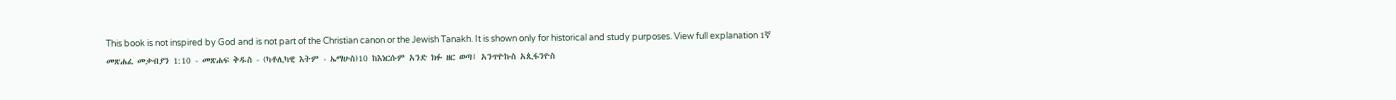This book is not inspired by God and is not part of the Christian canon or the Jewish Tanakh. It is shown only for historical and study purposes. View full explanation 1ኛ መጽሐፈ መቃብያን 1:10 - መጽሐፍ ቅዱስ - (ካቶሊካዊ እትም - ኤማሁስ)10 ከእነርሱም አንድ ክፉ ዘር ወጣ፤ አንጥዮኩስ አጲፋንዮስ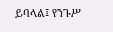ይባላል፤ የንጉሥ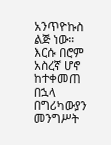አንጥዮኩስ ልጅ ነው። እርሱ በሮም አስረኛ ሆኖ ከተቀመጠ በኋላ በግሪካውያን መንግሥት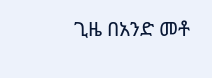ጊዜ በአንድ መቶ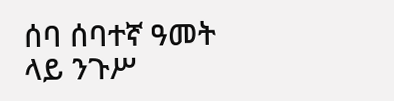ሰባ ሰባተኛ ዓመት ላይ ንጉሥ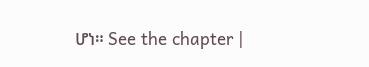ሆነ። See the chapter |